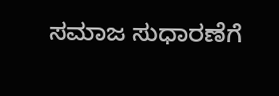ಸಮಾಜ ಸುಧಾರಣೆಗೆ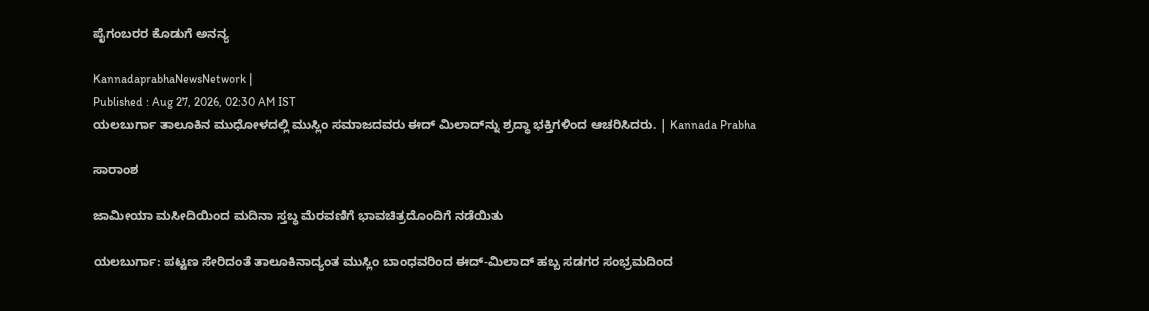ಪೈಗಂಬರರ ಕೊಡುಗೆ ಅನನ್ಯ

KannadaprabhaNewsNetwork |
Published : Aug 27, 2026, 02:30 AM IST
ಯಲಬುರ್ಗಾ ತಾಲೂಕಿನ ಮುಧೋಳದಲ್ಲಿ ಮುಸ್ಲಿಂ ಸಮಾಜದವರು ಈದ್ ಮಿಲಾದ್‌ನ್ನು ಶ್ರದ್ಧಾ ಭಕ್ತಿಗಳಿಂದ ಆಚರಿಸಿದರು. | Kannada Prabha

ಸಾರಾಂಶ

ಜಾಮೀಯಾ ಮಸೀದಿಯಿಂದ ಮದಿನಾ ಸ್ತಬ್ಧ ಮೆರವಣಿಗೆ ಭಾವಚಿತ್ರದೊಂದಿಗೆ ನಡೆಯಿತು

ಯಲಬುರ್ಗಾ: ಪಟ್ಟಣ ಸೇರಿದಂತೆ ತಾಲೂಕಿನಾದ್ಯಂತ ಮುಸ್ಲಿಂ ಬಾಂಧವರಿಂದ ಈದ್-ಮಿಲಾದ್ ಹಬ್ಬ ಸಡಗರ ಸಂಭ್ರಮದಿಂದ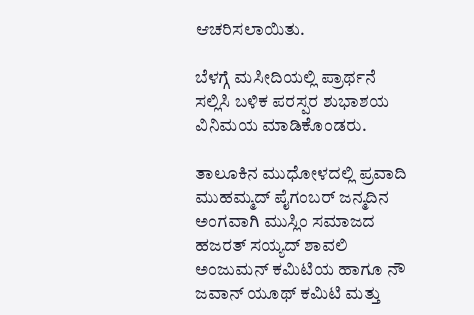ಆಚರಿಸಲಾಯಿತು.

ಬೆಳಗ್ಗೆ ಮಸೀದಿಯಲ್ಲಿ ಪ್ರಾರ್ಥನೆ ಸಲ್ಲಿಸಿ ಬಳಿಕ ಪರಸ್ಪರ ಶುಭಾಶಯ ವಿನಿಮಯ ಮಾಡಿಕೊಂಡರು.

ತಾಲೂಕಿನ ಮುಧೋಳದಲ್ಲಿ ಪ್ರವಾದಿ ಮುಹಮ್ಮದ್ ಪೈಗಂಬರ್‌ ಜನ್ಮದಿನ ಅಂಗವಾಗಿ ಮುಸ್ಲಿಂ ಸಮಾಜದ ಹಜರತ್ ಸಯ್ಯದ್ ಶಾವಲಿ ಅಂಜುಮನ್ ಕಮಿಟಿಯ ಹಾಗೂ ನೌ ಜವಾನ್ ಯೂಥ್ ಕಮಿಟಿ ಮತ್ತು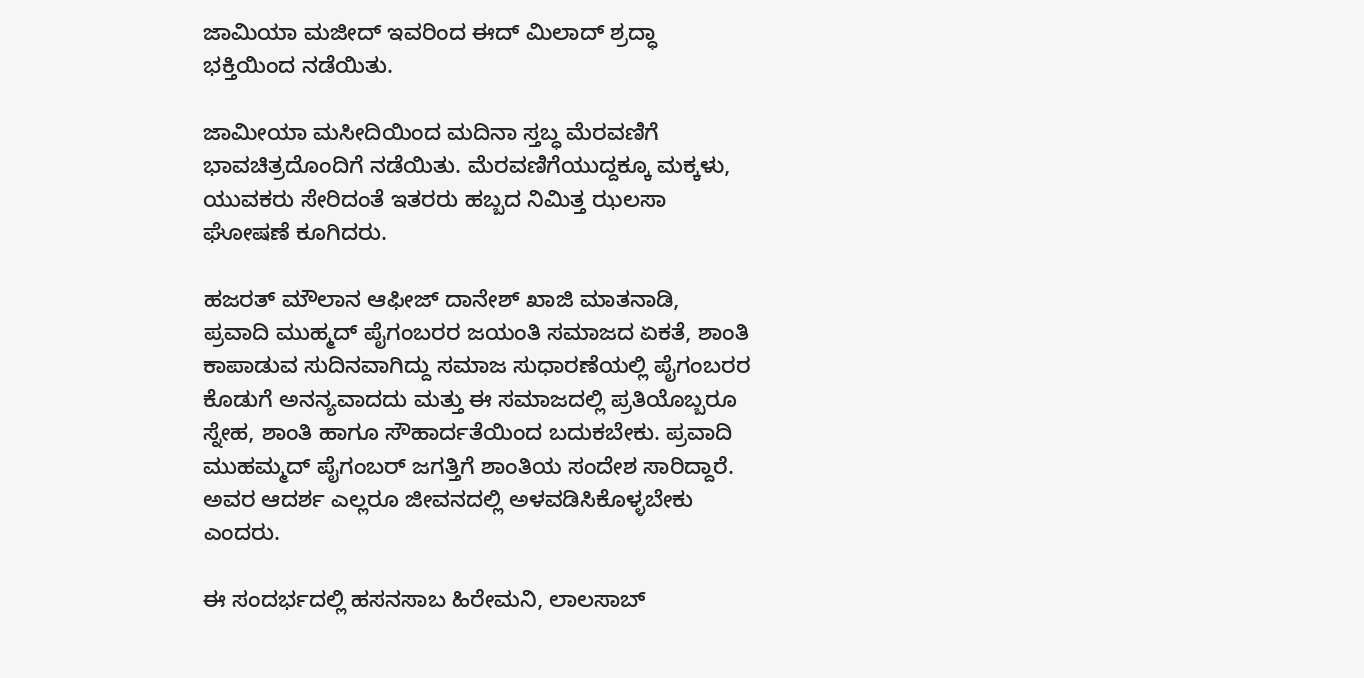ಜಾಮಿಯಾ ಮಜೀದ್ ಇವರಿಂದ ಈದ್ ಮಿಲಾದ್ ಶ್ರದ್ಧಾ ಭಕ್ತಿಯಿಂದ ನಡೆಯಿತು.

ಜಾಮೀಯಾ ಮಸೀದಿಯಿಂದ ಮದಿನಾ ಸ್ತಬ್ಧ ಮೆರವಣಿಗೆ ಭಾವಚಿತ್ರದೊಂದಿಗೆ ನಡೆಯಿತು. ಮೆರವಣಿಗೆಯುದ್ದಕ್ಕೂ ಮಕ್ಕಳು, ಯುವಕರು ಸೇರಿದಂತೆ ಇತರರು ಹಬ್ಬದ ನಿಮಿತ್ತ ಝಲಸಾ ಘೋಷಣೆ ಕೂಗಿದರು.

ಹಜರತ್ ಮೌಲಾನ ಆಫೀಜ್ ದಾನೇಶ್ ಖಾಜಿ ಮಾತನಾಡಿ, ಪ್ರವಾದಿ ಮುಹ್ಮದ್ ಪೈಗಂಬರರ ಜಯಂತಿ ಸಮಾಜದ ಏಕತೆ, ಶಾಂತಿ ಕಾಪಾಡುವ ಸುದಿನವಾಗಿದ್ದು ಸಮಾಜ ಸುಧಾರಣೆಯಲ್ಲಿ ಪೈಗಂಬರರ ಕೊಡುಗೆ ಅನನ್ಯವಾದದು ಮತ್ತು ಈ ಸಮಾಜದಲ್ಲಿ ಪ್ರತಿಯೊಬ್ಬರೂ ಸ್ನೇಹ, ಶಾಂತಿ ಹಾಗೂ ಸೌಹಾರ್ದತೆಯಿಂದ ಬದುಕಬೇಕು. ಪ್ರವಾದಿ ಮುಹಮ್ಮದ್ ಪೈಗಂಬರ್‌ ಜಗತ್ತಿಗೆ ಶಾಂತಿಯ ಸಂದೇಶ ಸಾರಿದ್ದಾರೆ. ಅವರ ಆದರ್ಶ ಎಲ್ಲರೂ ಜೀವನದಲ್ಲಿ ಅಳವಡಿಸಿಕೊಳ್ಳಬೇಕು ಎಂದರು.

ಈ ಸಂದರ್ಭದಲ್ಲಿ ಹಸನಸಾಬ ಹಿರೇಮನಿ, ಲಾಲಸಾಬ್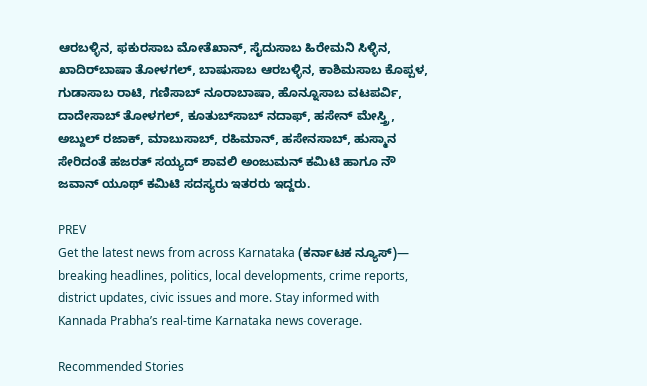ಆರಬಳ್ಳಿನ, ಫಕುರಸಾಬ ಮೋತೆಖಾನ್, ಸೈದುಸಾಬ ಹಿರೇಮನಿ ಸಿಳ್ಳಿನ, ಖಾದಿರ್‌ಬಾಷಾ ತೋಳಗಲ್, ಬಾಷುಸಾಬ ಆರಬಳ್ಳಿನ, ಕಾಶಿಮಸಾಬ ಕೊಪ್ಪಳ, ಗುಡಾಸಾಬ ರಾಟಿ, ಗಣಿಸಾಬ್ ನೂರಾಬಾಷಾ, ಹೊನ್ನೂ‌ಸಾಬ ವಟಪರ್ವಿ, ದಾದೇಸಾಬ್ ತೋಳಗಲ್, ಕೂತುಬ್‌ಸಾಬ್ ನದಾಫ್, ಹಸೇನ್ ಮೇಸ್ತ್ರಿ, ಅಬ್ದುಲ್ ರಜಾಕ್, ಮಾಬುಸಾಬ್, ರಹಿಮಾನ್, ಹಸೇನಸಾಬ್‌, ಹುಸ್ಮಾನ ಸೇರಿದಂತೆ ಹಜರತ್‌ ಸಯ್ಯದ್ ಶಾವಲಿ ಅಂಜುಮನ್ ಕಮಿಟಿ ಹಾಗೂ ನೌ ಜವಾನ್ ಯೂಥ್ ಕಮಿಟಿ ಸದಸ್ಯರು ಇತರರು ಇದ್ದರು.

PREV
Get the latest news from across Karnataka (ಕರ್ನಾಟಕ ನ್ಯೂಸ್)— breaking headlines, politics, local developments, crime reports, district updates, civic issues and more. Stay informed with Kannada Prabha’s real‑time Karnataka news coverage.

Recommended Stories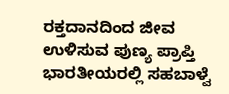ರಕ್ತದಾನದಿಂದ ಜೀವ ಉಳಿಸುವ ಪುಣ್ಯ ಪ್ರಾಪ್ತಿ
ಭಾರತೀಯರಲ್ಲಿ ಸಹಬಾಳ್ವೆ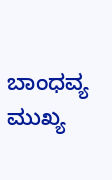ಬಾಂಧವ್ಯ ಮುಖ್ಯ